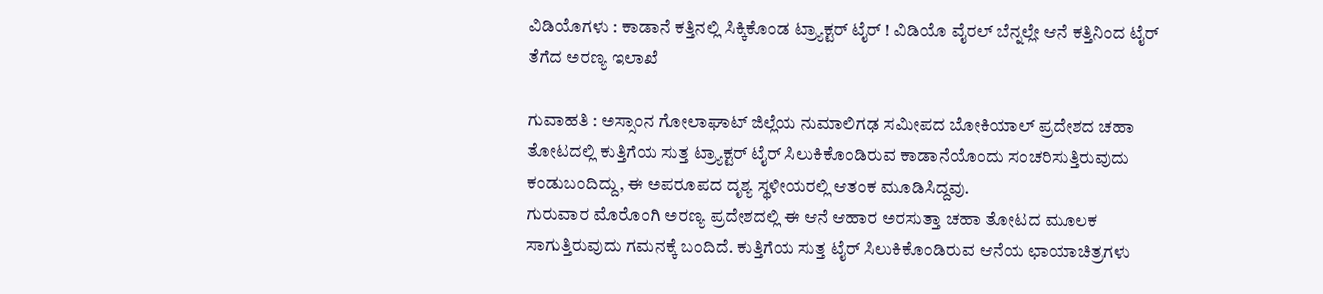ವಿಡಿಯೊಗಳು : ಕಾಡಾನೆ ಕತ್ತಿನಲ್ಲಿ ಸಿಕ್ಕಿಕೊಂಡ ಟ್ರ್ಯಾಕ್ಟರ್ ಟೈರ್ ! ವಿಡಿಯೊ ವೈರಲ್‌ ಬೆನ್ನಲ್ಲೇ ಆನೆ ಕತ್ತಿನಿಂದ ಟೈರ್ ತೆಗೆದ ಅರಣ್ಯ ಇಲಾಖೆ

ಗುವಾಹತಿ : ಅಸ್ಸಾಂನ ಗೋಲಾಘಾಟ್ ಜಿಲ್ಲೆಯ ನುಮಾಲಿಗಢ ಸಮೀಪದ ಬೋಕಿಯಾಲ್ ಪ್ರದೇಶದ ಚಹಾ ತೋಟದಲ್ಲಿ ಕುತ್ತಿಗೆಯ ಸುತ್ತ ಟ್ರ್ಯಾಕ್ಟರ್ ಟೈರ್ ಸಿಲುಕಿಕೊಂಡಿರುವ ಕಾಡಾನೆಯೊಂದು ಸಂಚರಿಸುತ್ತಿರುವುದು ಕಂಡುಬಂದಿದ್ದು, ಈ ಅಪರೂಪದ ದೃಶ್ಯ ಸ್ಥಳೀಯರಲ್ಲಿ ಆತಂಕ ಮೂಡಿಸಿದ್ದವು.
ಗುರುವಾರ ಮೊರೊಂಗಿ ಅರಣ್ಯ ಪ್ರದೇಶದಲ್ಲಿ ಈ ಆನೆ ಆಹಾರ ಅರಸುತ್ತಾ ಚಹಾ ತೋಟದ ಮೂಲಕ ಸಾಗುತ್ತಿರುವುದು ಗಮನಕ್ಕೆ ಬಂದಿದೆ. ಕುತ್ತಿಗೆಯ ಸುತ್ತ ಟೈರ್ ಸಿಲುಕಿಕೊಂಡಿರುವ ಆನೆಯ ಛಾಯಾಚಿತ್ರಗಳು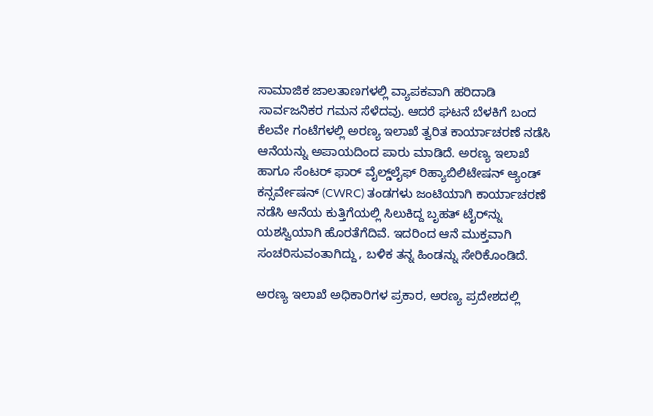ಸಾಮಾಜಿಕ ಜಾಲತಾಣಗಳಲ್ಲಿ ವ್ಯಾಪಕವಾಗಿ ಹರಿದಾಡಿ ಸಾರ್ವಜನಿಕರ ಗಮನ ಸೆಳೆದವು. ಆದರೆ ಘಟನೆ ಬೆಳಕಿಗೆ ಬಂದ ಕೆಲವೇ ಗಂಟೆಗಳಲ್ಲಿ ಅರಣ್ಯ ಇಲಾಖೆ ತ್ವರಿತ ಕಾರ್ಯಾಚರಣೆ ನಡೆಸಿ ಆನೆಯನ್ನು ಅಪಾಯದಿಂದ ಪಾರು ಮಾಡಿದೆ. ಅರಣ್ಯ ಇಲಾಖೆ ಹಾಗೂ ಸೆಂಟರ್ ಫಾರ್ ವೈಲ್ಡ್‌ಲೈಫ್ ರಿಹ್ಯಾಬಿಲಿಟೇಷನ್ ಆ್ಯಂಡ್ ಕನ್ಸರ್ವೇಷನ್ (CWRC) ತಂಡಗಳು ಜಂಟಿಯಾಗಿ ಕಾರ್ಯಾಚರಣೆ ನಡೆಸಿ ಆನೆಯ ಕುತ್ತಿಗೆಯಲ್ಲಿ ಸಿಲುಕಿದ್ದ ಬೃಹತ್ ಟೈರ್‌ನ್ನು ಯಶಸ್ವಿಯಾಗಿ ಹೊರತೆಗೆದಿವೆ. ಇದರಿಂದ ಆನೆ ಮುಕ್ತವಾಗಿ ಸಂಚರಿಸುವಂತಾಗಿದ್ದು, ಬಳಿಕ ತನ್ನ ಹಿಂಡನ್ನು ಸೇರಿಕೊಂಡಿದೆ.

ಅರಣ್ಯ ಇಲಾಖೆ ಅಧಿಕಾರಿಗಳ ಪ್ರಕಾರ, ಅರಣ್ಯ ಪ್ರದೇಶದಲ್ಲಿ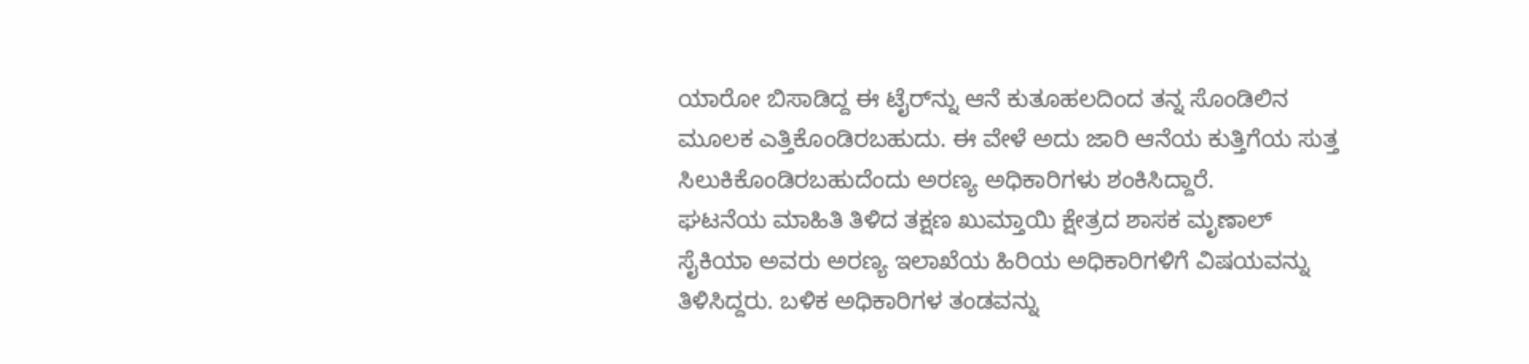ಯಾರೋ ಬಿಸಾಡಿದ್ದ ಈ ಟೈರ್‌ನ್ನು ಆನೆ ಕುತೂಹಲದಿಂದ ತನ್ನ ಸೊಂಡಿಲಿನ ಮೂಲಕ ಎತ್ತಿಕೊಂಡಿರಬಹುದು. ಈ ವೇಳೆ ಅದು ಜಾರಿ ಆನೆಯ ಕುತ್ತಿಗೆಯ ಸುತ್ತ ಸಿಲುಕಿಕೊಂಡಿರಬಹುದೆಂದು ಅರಣ್ಯ ಅಧಿಕಾರಿಗಳು ಶಂಕಿಸಿದ್ದಾರೆ.
ಘಟನೆಯ ಮಾಹಿತಿ ತಿಳಿದ ತಕ್ಷಣ ಖುಮ್ತಾಯಿ ಕ್ಷೇತ್ರದ ಶಾಸಕ ಮೃಣಾಲ್ ಸೈಕಿಯಾ ಅವರು ಅರಣ್ಯ ಇಲಾಖೆಯ ಹಿರಿಯ ಅಧಿಕಾರಿಗಳಿಗೆ ವಿಷಯವನ್ನು ತಿಳಿಸಿದ್ದರು. ಬಳಿಕ ಅಧಿಕಾರಿಗಳ ತಂಡವನ್ನು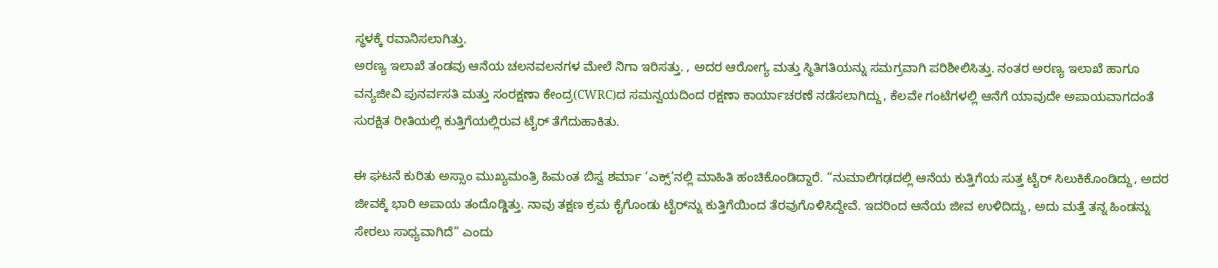ಸ್ಥಳಕ್ಕೆ ರವಾನಿಸಲಾಗಿತ್ತು.
ಅರಣ್ಯ ಇಲಾಖೆ ತಂಡವು ಆನೆಯ ಚಲನವಲನಗಳ ಮೇಲೆ ನಿಗಾ ಇರಿಸತ್ತು. , ಅದರ ಆರೋಗ್ಯ ಮತ್ತು ಸ್ಥಿತಿಗತಿಯನ್ನು ಸಮಗ್ರವಾಗಿ ಪರಿಶೀಲಿಸಿತ್ತು. ನಂತರ ಅರಣ್ಯ ಇಲಾಖೆ ಹಾಗೂ ವನ್ಯಜೀವಿ ಪುನರ್ವಸತಿ ಮತ್ತು ಸಂರಕ್ಷಣಾ ಕೇಂದ್ರ(CWRC)ದ ಸಮನ್ವಯದಿಂದ ರಕ್ಷಣಾ ಕಾರ್ಯಾಚರಣೆ ನಡೆಸಲಾಗಿದ್ದು, ಕೆಲವೇ ಗಂಟೆಗಳಲ್ಲಿ ಆನೆಗೆ ಯಾವುದೇ ಅಪಾಯವಾಗದಂತೆ ಸುರಕ್ಷಿತ ರೀತಿಯಲ್ಲಿ ಕುತ್ತಿಗೆಯಲ್ಲಿರುವ ಟೈರ್ ತೆಗೆದುಹಾಕಿತು.

ಈ ಘಟನೆ ಕುರಿತು ಅಸ್ಸಾಂ ಮುಖ್ಯಮಂತ್ರಿ ಹಿಮಂತ ಬಿಸ್ವ ಶರ್ಮಾ ‘ಎಕ್ಸ್‌’ನಲ್ಲಿ ಮಾಹಿತಿ ಹಂಚಿಕೊಂಡಿದ್ದಾರೆ. “ನುಮಾಲಿಗಢದಲ್ಲಿ ಆನೆಯ ಕುತ್ತಿಗೆಯ ಸುತ್ತ ಟೈರ್ ಸಿಲುಕಿಕೊಂಡಿದ್ದು, ಅದರ ಜೀವಕ್ಕೆ ಭಾರಿ ಅಪಾಯ ತಂದೊಡ್ಡಿತ್ತು. ನಾವು ತಕ್ಷಣ ಕ್ರಮ ಕೈಗೊಂಡು ಟೈರ್‌ನ್ನು ಕುತ್ತಿಗೆಯಿಂದ ತೆರವುಗೊಳಿಸಿದ್ದೇವೆ. ಇದರಿಂದ ಆನೆಯ ಜೀವ ಉಳಿದಿದ್ದು, ಅದು ಮತ್ತೆ ತನ್ನ ಹಿಂಡನ್ನು ಸೇರಲು ಸಾಧ್ಯವಾಗಿದೆ” ಎಂದು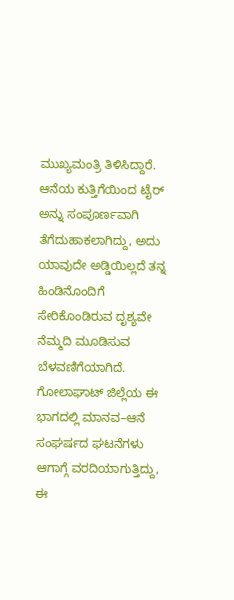ಮುಖ್ಯಮಂತ್ರಿ ತಿಳಿಸಿದ್ದಾರೆ.
ಆನೆಯ ಕುತ್ತಿಗೆಯಿಂದ ಟೈರ್ ಅನ್ನು ಸಂಪೂರ್ಣವಾಗಿ ತೆಗೆದುಹಾಕಲಾಗಿದ್ದು, ಅದು ಯಾವುದೇ ಅಡ್ಡಿಯಿಲ್ಲದೆ ತನ್ನ ಹಿಂಡಿನೊಂದಿಗೆ ಸೇರಿಕೊಂಡಿರುವ ದೃಶ್ಯವೇ ನೆಮ್ಮದಿ ಮೂಡಿಸುವ ಬೆಳವಣಿಗೆಯಾಗಿದೆ.
ಗೋಲಾಘಾಟ್ ಜಿಲ್ಲೆಯ ಈ ಭಾಗದಲ್ಲಿ ಮಾನವ–ಆನೆ ಸಂಘರ್ಷದ ಘಟನೆಗಳು ಆಗಾಗ್ಗೆ ವರದಿಯಾಗುತ್ತಿದ್ದು, ಈ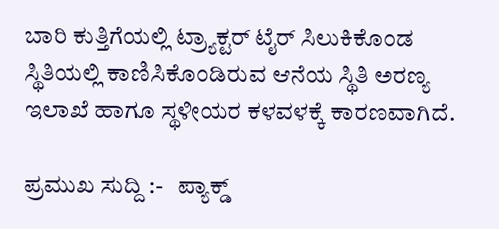ಬಾರಿ ಕುತ್ತಿಗೆಯಲ್ಲಿ ಟ್ರ್ಯಾಕ್ಟರ್ ಟೈರ್ ಸಿಲುಕಿಕೊಂಡ ಸ್ಥಿತಿಯಲ್ಲಿ ಕಾಣಿಸಿಕೊಂಡಿರುವ ಆನೆಯ ಸ್ಥಿತಿ ಅರಣ್ಯ ಇಲಾಖೆ ಹಾಗೂ ಸ್ಥಳೀಯರ ಕಳವಳಕ್ಕೆ ಕಾರಣವಾಗಿದೆ.

ಪ್ರಮುಖ ಸುದ್ದಿ :-   ಪ್ಯಾಕ್ಡ್‌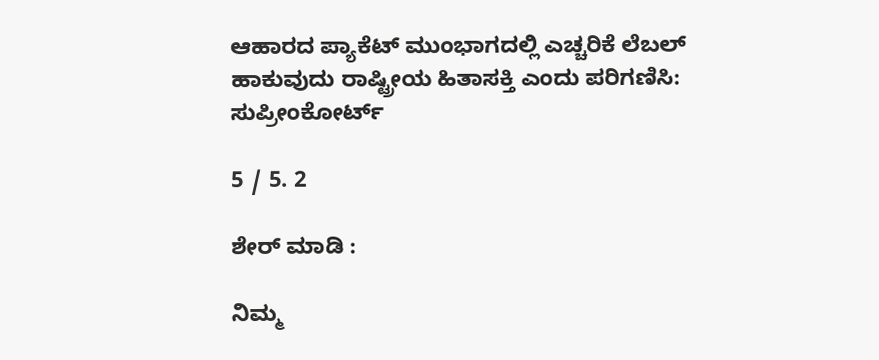ಆಹಾರದ ಪ್ಯಾಕೆಟ್ ಮುಂಭಾಗದಲ್ಲಿ ಎಚ್ಚರಿಕೆ ಲೆಬಲ್ ಹಾಕುವುದು ರಾಷ್ಟ್ರೀಯ ಹಿತಾಸಕ್ತಿ ಎಂದು ಪರಿಗಣಿಸಿ: ಸುಪ್ರೀಂಕೋರ್ಟ್

5 / 5. 2

ಶೇರ್ ಮಾಡಿ :

ನಿಮ್ಮ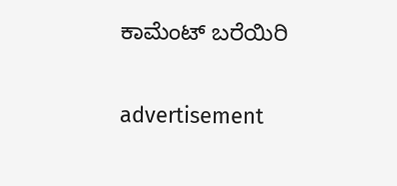ಕಾಮೆಂಟ್ ಬರೆಯಿರಿ

advertisement